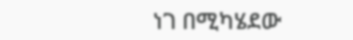ነገ በሚካሄደው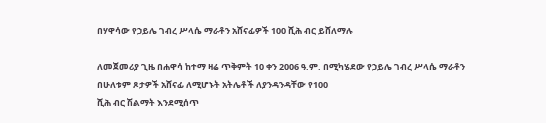በሃዋሳው የኃይሌ ገብረ ሥላሴ ማራቶን አሸናፊዎች 100 ሺሕ ብር ይሸለማሉ

ለመጀመሪያ ጊዜ በሐዋሳ ከተማ ዛሬ ጥቅምት 10 ቀን 2006 ዓ.ም. በሚካሄደው የኃይሌ ገብረ ሥላሴ ማራቶን በሁለቱም ጾታዎች አሸናፊ ለሚሆኑት አትሌቶች ለያንዳንዳቸው የ100
ሺሕ ብር ሽልማት እንደሚሰጥ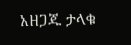አዘጋጁ ታላቁ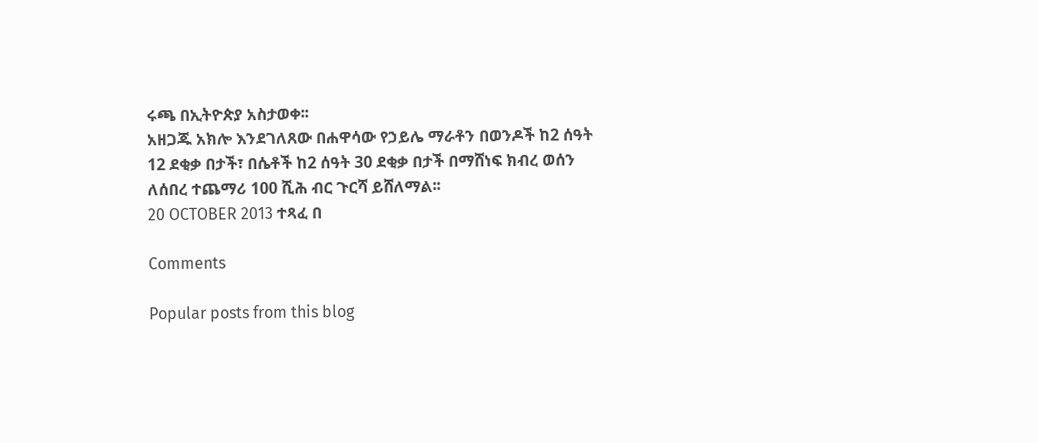ሩጫ በኢትዮጵያ አስታወቀ፡፡
አዘጋጁ አክሎ እንደገለጸው በሐዋሳው የኃይሌ ማራቶን በወንዶች ከ2 ሰዓት 12 ደቂቃ በታች፣ በሴቶች ከ2 ሰዓት 30 ደቂቃ በታች በማሸነፍ ክብረ ወሰን ለሰበረ ተጨማሪ 100 ሺሕ ብር ጉርሻ ይሸለማል፡፡
20 OCTOBER 2013 ተጻፈ በ

Comments

Popular posts from this blog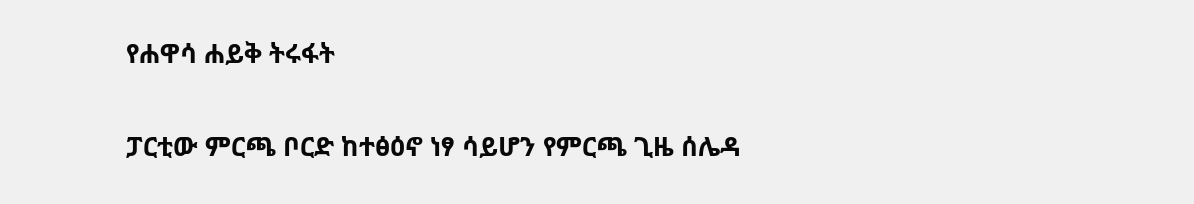የሐዋሳ ሐይቅ ትሩፋት

ፓርቲው ምርጫ ቦርድ ከተፅዕኖ ነፃ ሳይሆን የምርጫ ጊዜ ሰሌዳ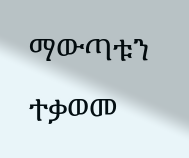ማውጣቱን ተቃወመ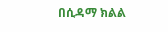በሲዳማ ክልል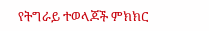የትግራይ ተወላጆች ምክክር